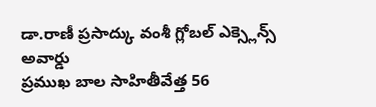డా.రాణీ ప్రసాద్కు వంశీ గ్లోబల్ ఎక్స్లెన్స్ అవార్డు
ప్రముఖ బాల సాహితీవేత్త 56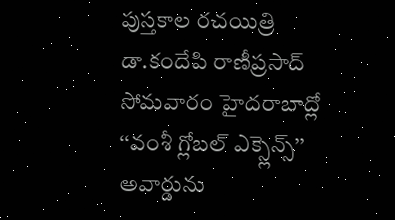పుస్తకాల రచయిత్రి డా.కందేపి రాణీప్రసాద్ సోమవారం హైదరాబాద్లో ‘‘వంశీ గ్లోబల్ ఎక్స్లెన్స్’’ అవార్డును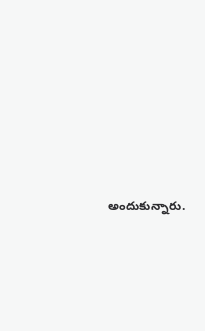అందుకున్నారు.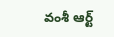వంశీ ఆర్ట్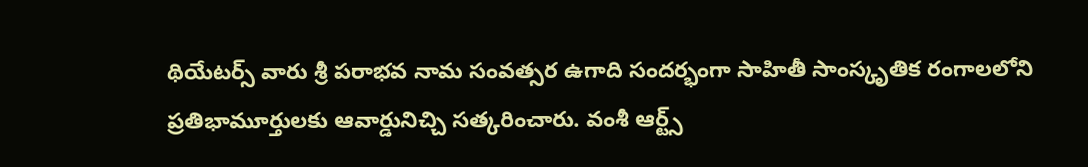థియేటర్స్ వారు శ్రీ పరాభవ నామ సంవత్సర ఉగాది సందర్భంగా సాహితీ సాంస్కృతిక రంగాలలోని ప్రతిభామూర్తులకు ఆవార్డునిచ్చి సత్కరించారు. వంశీ ఆర్ట్స్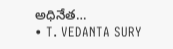అధినేత…
• T. VEDANTA SURY